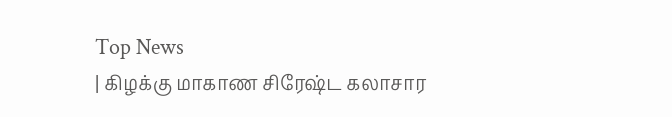Top News
| கிழக்கு மாகாண சிரேஷ்ட கலாசார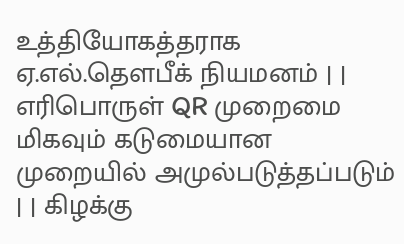உத்தியோகத்தராக ஏ.எல்.தௌபீக் நியமனம் | | எரிபொருள் QR முறைமை மிகவும் கடுமையான முறையில் அமுல்படுத்தப்படும் | | கிழக்கு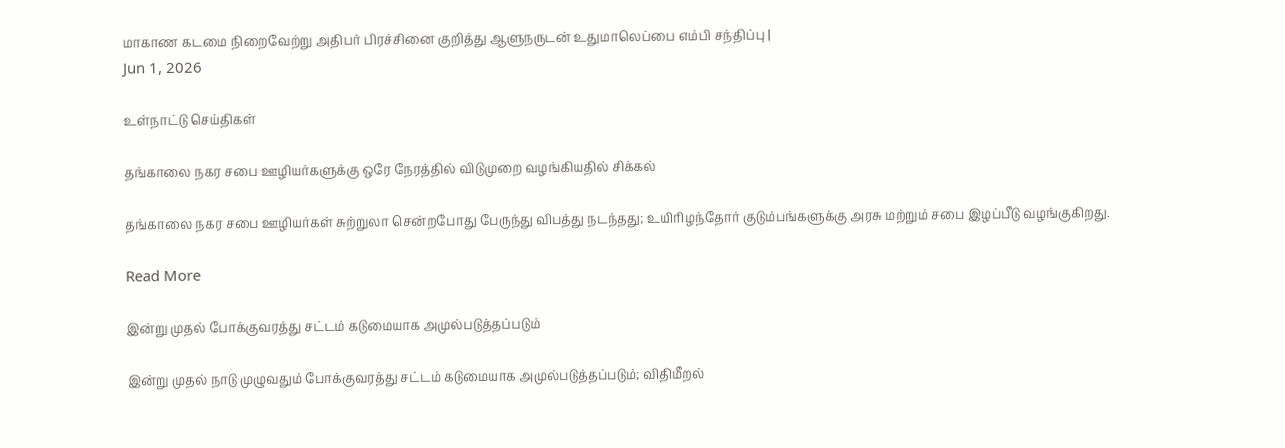மாகாண கடமை நிறைவேற்று அதிபர் பிரச்சினை குறித்து ஆளுநருடன் உதுமாலெப்பை எம்பி சந்திப்பு |
Jun 1, 2026

உள்நாட்டு செய்திகள்

தங்காலை நகர சபை ஊழியர்களுக்கு ஒரே நேரத்தில் விடுமுறை வழங்கியதில் சிக்கல்

தங்காலை நகர சபை ஊழியர்கள் சுற்றுலா சென்றபோது பேருந்து விபத்து நடந்தது; உயிரிழந்தோர் குடும்பங்களுக்கு அரசு மற்றும் சபை இழப்பீடு வழங்குகிறது.

Read More

இன்று முதல் போக்குவரத்து சட்டம் கடுமையாக அமுல்படுத்தப்படும்

இன்று முதல் நாடு முழுவதும் போக்குவரத்து சட்டம் கடுமையாக அமுல்படுத்தப்படும்; விதிமீறல்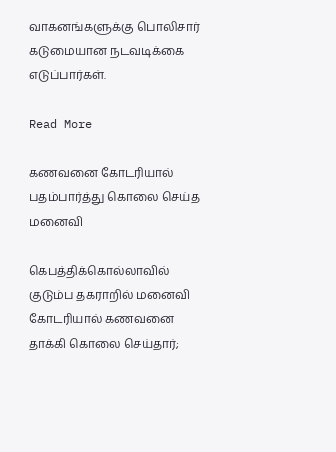வாகனங்களுக்கு பொலிசார் கடுமையான நடவடிக்கை எடுப்பார்கள்.

Read More

கணவனை கோடரியால் பதம்பார்த்து கொலை செய்த மனைவி

கெபத்திக்கொல்லாவில் குடும்ப தகராறில் மனைவி கோடரியால் கணவனை தாக்கி கொலை செய்தார்;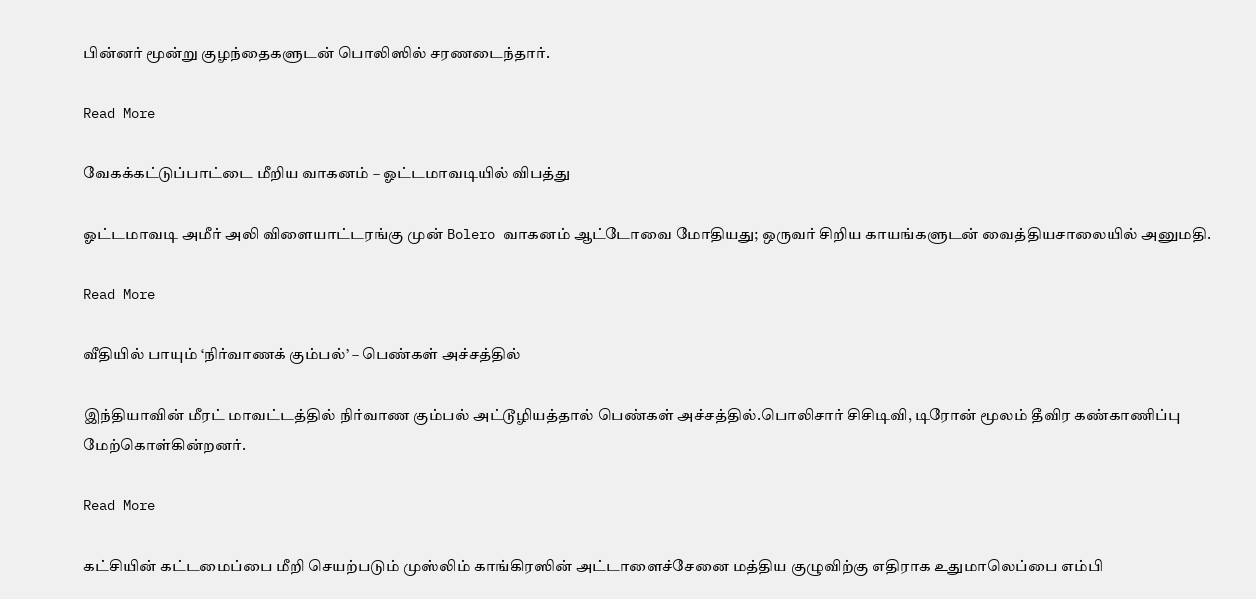பின்னர் மூன்று குழந்தைகளுடன் பொலிஸில் சரணடைந்தார்.

Read More

வேகக்கட்டுப்பாட்டை மீறிய வாகனம் – ஓட்டமாவடியில் விபத்து

ஓட்டமாவடி அமீர் அலி விளையாட்டரங்கு முன் Bolero வாகனம் ஆட்டோவை மோதியது; ஒருவர் சிறிய காயங்களுடன் வைத்தியசாலையில் அனுமதி.

Read More

வீதியில் பாயும் ‘நிர்வாணக் கும்பல்’ – பெண்கள் அச்சத்தில்

இந்தியாவின் மீரட் மாவட்டத்தில் நிர்வாண கும்பல் அட்டூழியத்தால் பெண்கள் அச்சத்தில்.பொலிசார் சிசிடிவி, டிரோன் மூலம் தீவிர கண்காணிப்பு மேற்கொள்கின்றனர்.

Read More

கட்சியின் கட்டமைப்பை மீறி செயற்படும் முஸ்லிம் காங்கிரஸின் அட்டாளைச்சேனை மத்திய குழுவிற்கு எதிராக உதுமாலெப்பை எம்பி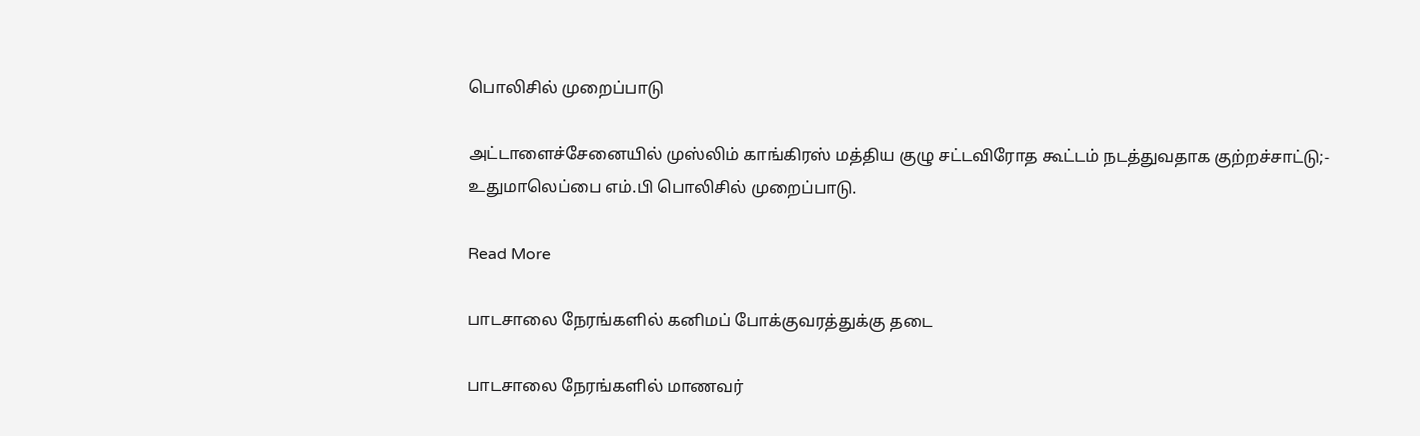பொலிசில் முறைப்பாடு

அட்டாளைச்சேனையில் முஸ்லிம் காங்கிரஸ் மத்திய குழு சட்டவிரோத கூட்டம் நடத்துவதாக குற்றச்சாட்டு;- உதுமாலெப்பை எம்.பி பொலிசில் முறைப்பாடு.

Read More

பாடசாலை நேரங்களில் கனிமப் போக்குவரத்துக்கு தடை

பாடசாலை நேரங்களில் மாணவர்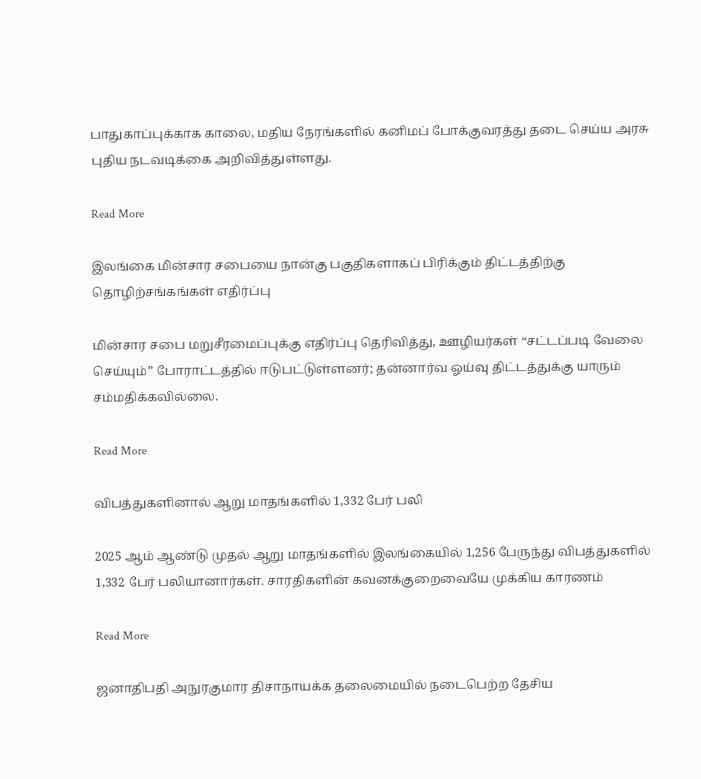பாதுகாப்புக்காக காலை, மதிய நேரங்களில் கனிமப் போக்குவரத்து தடை செய்ய அரசு புதிய நடவடிக்கை அறிவித்துள்ளது.

Read More

இலங்கை மின்சார சபையை நான்கு பகுதிகளாகப் பிரிக்கும் திட்டத்திற்கு தொழிற்சங்கங்கள் எதிர்ப்பு

மின்சார சபை மறுசீரமைப்புக்கு எதிர்ப்பு தெரிவித்து, ஊழியர்கள் “சட்டப்படி வேலை செய்யும்” போராட்டத்தில் ஈடுபட்டுள்ளனர்; தன்னார்வ ஓய்வு திட்டத்துக்கு யாரும் சம்மதிக்கவில்லை.

Read More

விபத்துகளினால் ஆறு மாதங்களில் 1,332 பேர் பலி

2025 ஆம் ஆண்டு முதல் ஆறு மாதங்களில் இலங்கையில் 1,256 பேருந்து விபத்துகளில் 1,332 பேர் பலியானார்கள். சாரதிகளின் கவனக்குறைவையே முக்கிய காரணம்

Read More

ஜனாதிபதி அநுரகுமார திசாநாயக்க தலைமையில் நடைபெற்ற தேசிய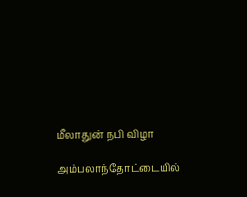மீலாதுன் நபி விழா

அம்பலாந்தோட்டையில்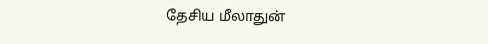தேசிய மீலாதுன்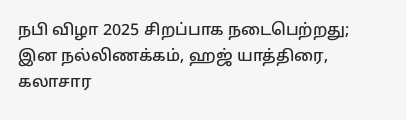நபி விழா 2025 சிறப்பாக நடைபெற்றது; இன நல்லிணக்கம், ஹஜ் யாத்திரை, கலாசார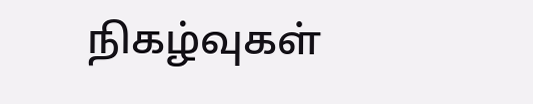நிகழ்வுகள்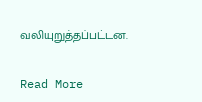வலியுறுத்தப்பட்டன.

Read More